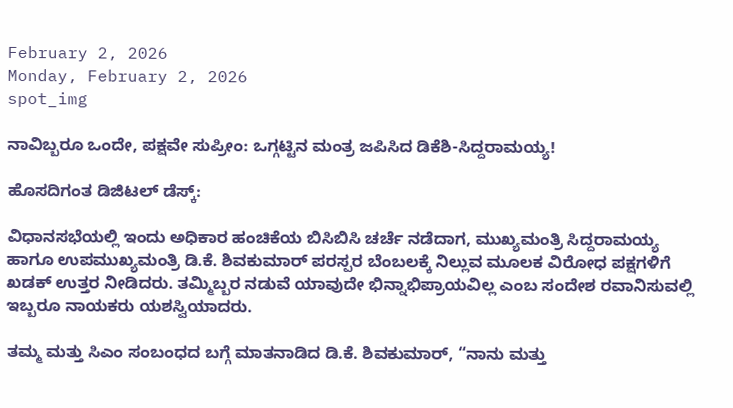February 2, 2026
Monday, February 2, 2026
spot_img

ನಾವಿಬ್ಬರೂ ಒಂದೇ, ಪಕ್ಷವೇ ಸುಪ್ರೀಂ: ಒಗ್ಗಟ್ಟಿನ ಮಂತ್ರ ಜಪಿಸಿದ ಡಿಕೆಶಿ-ಸಿದ್ದರಾಮಯ್ಯ!

ಹೊಸದಿಗಂತ ಡಿಜಿಟಲ್ ಡೆಸ್ಕ್:

ವಿಧಾನಸಭೆಯಲ್ಲಿ ಇಂದು ಅಧಿಕಾರ ಹಂಚಿಕೆಯ ಬಿಸಿಬಿಸಿ ಚರ್ಚೆ ನಡೆದಾಗ, ಮುಖ್ಯಮಂತ್ರಿ ಸಿದ್ದರಾಮಯ್ಯ ಹಾಗೂ ಉಪಮುಖ್ಯಮಂತ್ರಿ ಡಿ.ಕೆ. ಶಿವಕುಮಾರ್ ಪರಸ್ಪರ ಬೆಂಬಲಕ್ಕೆ ನಿಲ್ಲುವ ಮೂಲಕ ವಿರೋಧ ಪಕ್ಷಗಳಿಗೆ ಖಡಕ್ ಉತ್ತರ ನೀಡಿದರು. ತಮ್ಮಿಬ್ಬರ ನಡುವೆ ಯಾವುದೇ ಭಿನ್ನಾಭಿಪ್ರಾಯವಿಲ್ಲ ಎಂಬ ಸಂದೇಶ ರವಾನಿಸುವಲ್ಲಿ ಇಬ್ಬರೂ ನಾಯಕರು ಯಶಸ್ವಿಯಾದರು.

ತಮ್ಮ ಮತ್ತು ಸಿಎಂ ಸಂಬಂಧದ ಬಗ್ಗೆ ಮಾತನಾಡಿದ ಡಿ.ಕೆ. ಶಿವಕುಮಾರ್, “ನಾನು ಮತ್ತು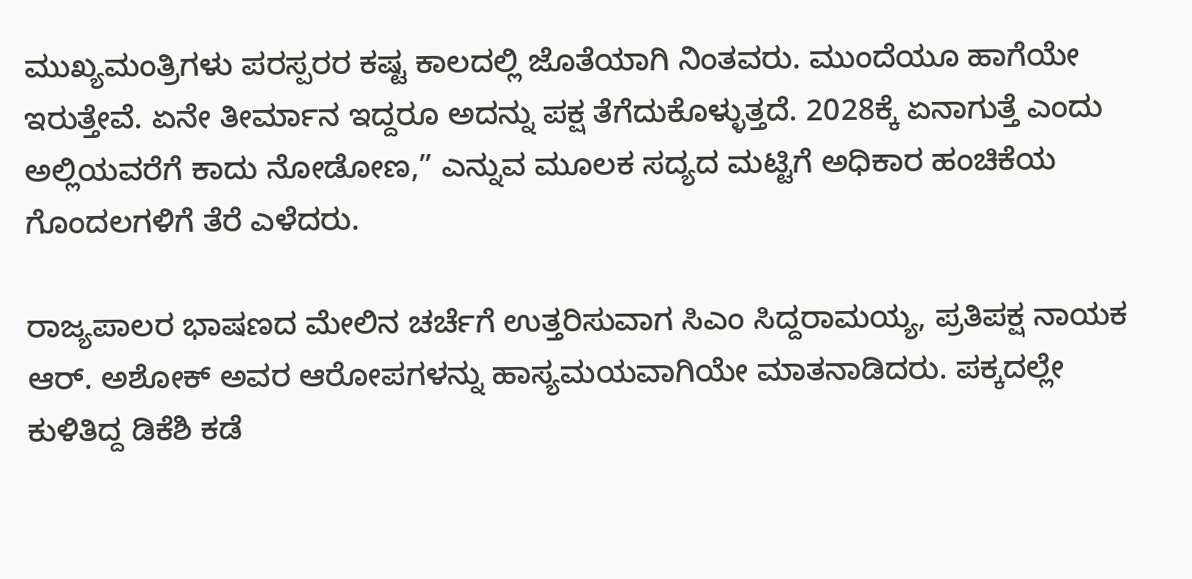ಮುಖ್ಯಮಂತ್ರಿಗಳು ಪರಸ್ಪರರ ಕಷ್ಟ ಕಾಲದಲ್ಲಿ ಜೊತೆಯಾಗಿ ನಿಂತವರು. ಮುಂದೆಯೂ ಹಾಗೆಯೇ ಇರುತ್ತೇವೆ. ಏನೇ ತೀರ್ಮಾನ ಇದ್ದರೂ ಅದನ್ನು ಪಕ್ಷ ತೆಗೆದುಕೊಳ್ಳುತ್ತದೆ. 2028ಕ್ಕೆ ಏನಾಗುತ್ತೆ ಎಂದು ಅಲ್ಲಿಯವರೆಗೆ ಕಾದು ನೋಡೋಣ,” ಎನ್ನುವ ಮೂಲಕ ಸದ್ಯದ ಮಟ್ಟಿಗೆ ಅಧಿಕಾರ ಹಂಚಿಕೆಯ ಗೊಂದಲಗಳಿಗೆ ತೆರೆ ಎಳೆದರು.

ರಾಜ್ಯಪಾಲರ ಭಾಷಣದ ಮೇಲಿನ ಚರ್ಚೆಗೆ ಉತ್ತರಿಸುವಾಗ ಸಿಎಂ ಸಿದ್ದರಾಮಯ್ಯ, ಪ್ರತಿಪಕ್ಷ ನಾಯಕ ಆರ್. ಅಶೋಕ್ ಅವರ ಆರೋಪಗಳನ್ನು ಹಾಸ್ಯಮಯವಾಗಿಯೇ ಮಾತನಾಡಿದರು. ಪಕ್ಕದಲ್ಲೇ ಕುಳಿತಿದ್ದ ಡಿಕೆಶಿ ಕಡೆ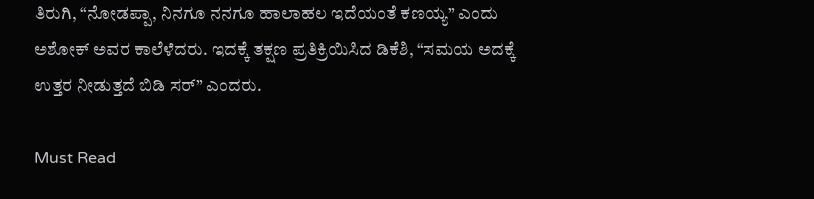ತಿರುಗಿ, “ನೋಡಪ್ಪಾ, ನಿನಗೂ ನನಗೂ ಹಾಲಾಹಲ ಇದೆಯಂತೆ ಕಣಯ್ಯ” ಎಂದು ಅಶೋಕ್ ಅವರ ಕಾಲೆಳೆದರು. ಇದಕ್ಕೆ ತಕ್ಷಣ ಪ್ರತಿಕ್ರಿಯಿಸಿದ ಡಿಕೆಶಿ, “ಸಮಯ ಅದಕ್ಕೆ ಉತ್ತರ ನೀಡುತ್ತದೆ ಬಿಡಿ ಸರ್” ಎಂದರು.

Must Read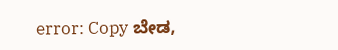error: Copy ಬೇಡ,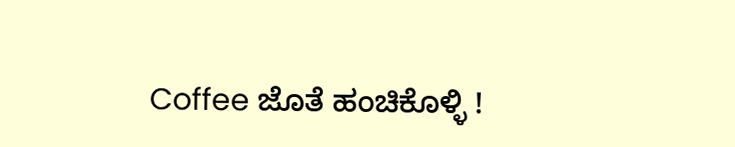Coffee ಜೊತೆ ಹಂಚಿಕೊಳ್ಳಿ !